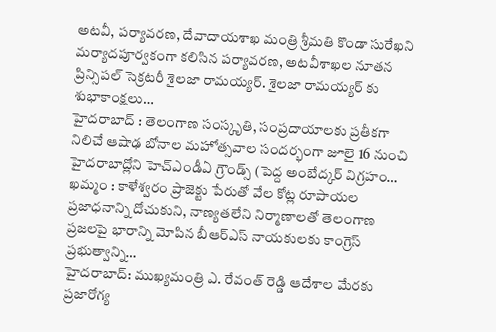అటవీ, పర్యావరణ, దేవాదాయశాఖ మంత్రి శ్రీమతి కొండా సురేఖని మర్యాదపూర్వకంగా కలిసిన పర్యావరణ, అటవీశాఖల నూతన ప్రిన్సిపల్ సెక్రటరీ శైలజా రామయ్యర్. శైలజా రామయ్యర్ కు శుభాకాంక్షలు…
హైదరాబాద్ : తెలంగాణ సంస్కృతి, సంప్రదాయాలకు ప్రతీకగా నిలిచే ఆషాఢ బోనాల మహోత్సవాల సందర్భంగా జూలై 16 నుంచి హైదరాబాద్లోని హెచ్ఎండీఏ గ్రౌండ్స్ (పెద్ద అంబేద్కర్ విగ్రహం…
ఖమ్మం : కాళేశ్వరం ప్రాజెక్టు పేరుతో వేల కోట్ల రూపాయల ప్రజాధనాన్ని దోచుకుని, నాణ్యతలేని నిర్మాణాలతో తెలంగాణ ప్రజలపై భారాన్ని మోపిన బీఆర్ఎస్ నాయకులకు కాంగ్రెస్ ప్రభుత్వాన్ని…
హైదరాబాద్: ముఖ్యమంత్రి ఎ. రేవంత్ రెడ్డి ఆదేశాల మేరకు ప్రజారోగ్య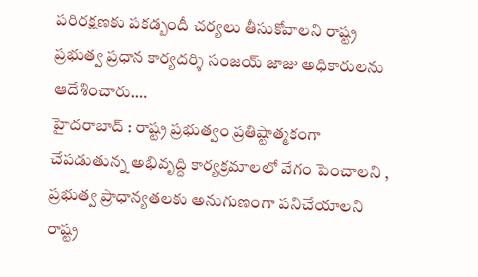పరిరక్షణకు పకడ్బందీ చర్యలు తీసుకోవాలని రాష్ట్ర ప్రభుత్వ ప్రధాన కార్యదర్శి సంజయ్ జాజు అధికారులను ఆదేశించారు.…
హైదరాబాద్ : రాష్ట్ర ప్రభుత్వం ప్రతిష్టాత్మకంగా చేపడుతున్న అభివృద్ది కార్యక్రమాలలో వేగం పెంచాలని , ప్రభుత్వ ప్రాధాన్యతలకు అనుగుణంగా పనిచేయాలని రాష్ట్ర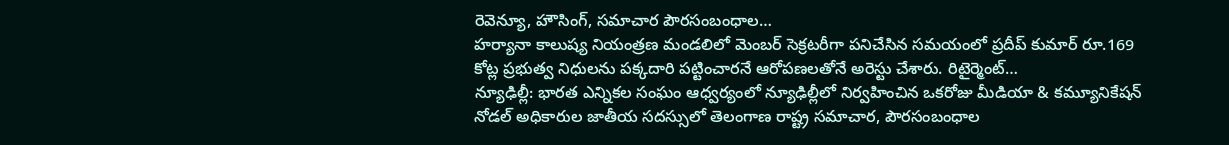రెవెన్యూ, హౌసింగ్, సమాచార పౌరసంబంధాల…
హర్యానా కాలుష్య నియంత్రణ మండలిలో మెంబర్ సెక్రటరీగా పనిచేసిన సమయంలో ప్రదీప్ కుమార్ రూ.169 కోట్ల ప్రభుత్వ నిధులను పక్కదారి పట్టించారనే ఆరోపణలతోనే అరెస్టు చేశారు. రిటైర్మెంట్…
న్యూఢిల్లీ: భారత ఎన్నికల సంఘం ఆధ్వర్యంలో న్యూఢిల్లీలో నిర్వహించిన ఒకరోజు మీడియా & కమ్యూనికేషన్ నోడల్ అధికారుల జాతీయ సదస్సులో తెలంగాణ రాష్ట్ర సమాచార, పౌరసంబంధాల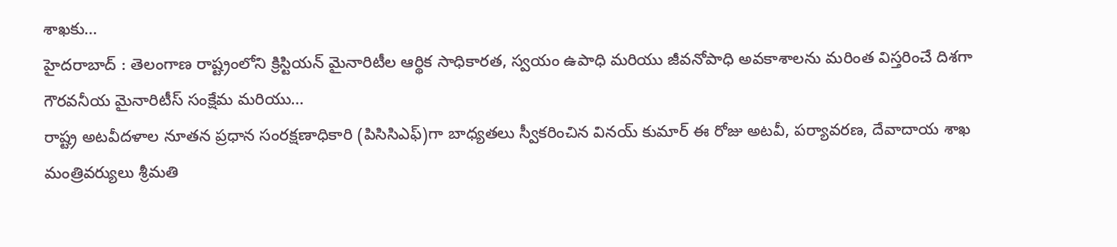శాఖకు…
హైదరాబాద్ : తెలంగాణ రాష్ట్రంలోని క్రిస్టియన్ మైనారిటీల ఆర్థిక సాధికారత, స్వయం ఉపాధి మరియు జీవనోపాధి అవకాశాలను మరింత విస్తరించే దిశగా గౌరవనీయ మైనారిటీస్ సంక్షేమ మరియు…
రాష్ట్ర అటవీదళాల నూతన ప్రధాన సంరక్షణాధికారి (పిసిసిఎఫ్)గా బాధ్యతలు స్వీకరించిన వినయ్ కుమార్ ఈ రోజు అటవీ, పర్యావరణ, దేవాదాయ శాఖ మంత్రివర్యులు శ్రీమతి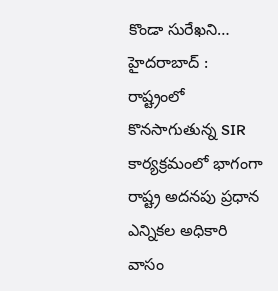కొండా సురేఖని…
హైదరాబాద్ : రాష్ట్రంలో కొనసాగుతున్న SIR కార్యక్రమంలో భాగంగా రాష్ట్ర అదనపు ప్రధాన ఎన్నికల అధికారి వాసం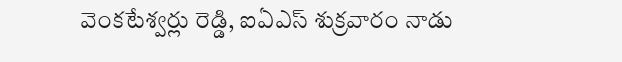వెంకటేశ్వర్లు రెడ్డి, ఐఏఎస్ శుక్రవారం నాడు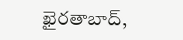ఖైరతాబాద్,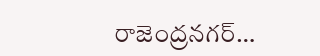రాజెంద్రనగర్…